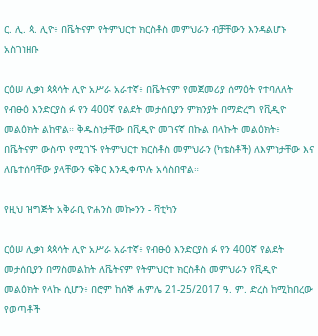ር. ሊ. ጳ. ሊዮ፥ በቬትናም የትምህርተ ክርስቶስ መምህራን ብቻቸውን እንዳልሆኑ አስገነዘቡ

ርዕሠ ሊቃነ ጳጳሳት ሊዮ አሥራ አራተኛ፥ በቬትናም የመጀመሪያ ሰማዕት የተባለለት የብፁዕ እንድርያስ ፉ የን 400ኛ የልደት መታሰቢያን ምክንያት በማድረግ የቪዲዮ መልዕክት ልከዋል። ቅዱስነታቸው በቪዲዮ መገናኛ በኩል በላኩት መልዕክት፥ በቬትናም ውስጥ የሚገኙ የትምህርተ ክርስቶስ መምህራን (ካቴስቶች) ለእምነታቸው እና ለቤተሰባቸው ያላቸውን ፍቅር እንዲቀጥሉ አሳስበዋል።

የዚህ ዝግጅት አቅራቢ ዮሐንስ መኰንን - ቫቲካን

ርዕሠ ሊቃነ ጳጳሳት ሊዮ አሥራ አራተኛ፥ የብፁዕ እንድርያስ ፉ የን 400ኛ የልደት መታሰቢያን በማስመልከት ለቬትናም የትምህርተ ክርስቶስ መምህራን የቪዲዮ መልዕክት የላኩ ሲሆን፥ በሮም ከሰኞ ሐምሌ 21-25/2017 ዓ. ም. ድረስ ከሚከበረው የወጣቶች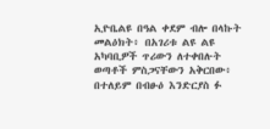ኢዮቤልዩ በዓል ቀደም ብሎ በላኩት መልዕክት፥ በአገሪቱ ልዩ ልዩ አካባቢዎች ጥሪውን ለተቀበሉት ወጣቶች ምስጋናቸውን አቅርበው፥ በተለይም በብፁዕ እንድርያስ ፉ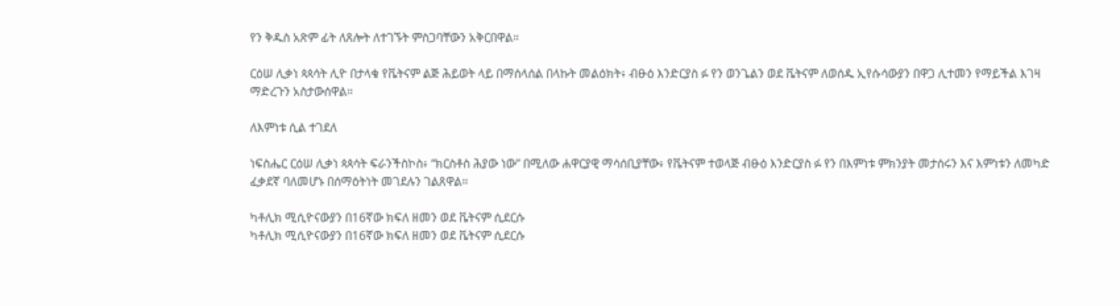የን ቅዱስ አጽም ፊት ለጸሎት ለተገኙት ምስጋባቸውን አቅርበዋል።

ርዕሠ ሊቃነ ጳጳሳት ሊዮ በታላቁ የቬትናም ልጅ ሕይወት ላይ በማሰላሰል በላኩት መልዕክት፥ ብፁዕ እንድርያስ ፉ የን ወንጌልን ወደ ቬትናም ለወሰዱ ኢየሱሳውያን በዋጋ ሊተመን የማይችል እገዛ ማድረጉን አስታውሰዋል።

ለእምነቱ ሲል ተገደለ

ነፍስሔር ርዕሠ ሊቃነ ጳጳሳት ፍራንችስኮስ፥ “ክርስቶስ ሕያው ነው” በሚለው ሐዋርያዊ ማሳሰቢያቸው፥ የቬትናም ተወላጅ ብፁዕ እንድርያስ ፉ የን በእምነቱ ምክንያት መታሰሩን እና እምነቱን ለመካድ ፈቃደኛ ባለመሆኑ በሰማዕትነት መገደሉን ገልጸዋል።

ካቶሊክ ሚሲዮናውያን በ16ኛው ክፍለ ዘመን ወደ ቬትናም ሲደርሱ
ካቶሊክ ሚሲዮናውያን በ16ኛው ክፍለ ዘመን ወደ ቬትናም ሲደርሱ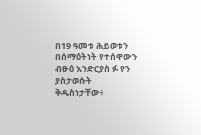በ19 ዓመቱ ሕይወቱን በሰማዕትነት የተሰዋውን ብፁዕ እንድርያስ ፉ የን ያስታወሱት ቅዱስነታቸው፥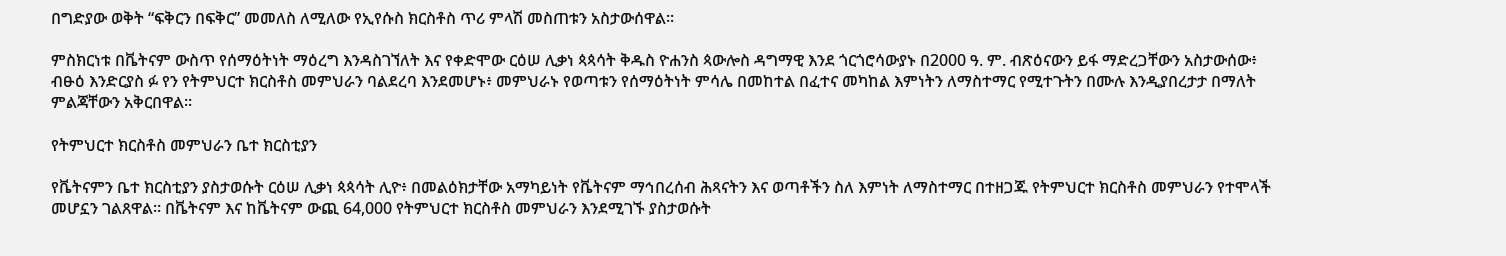በግድያው ወቅት “ፍቅርን በፍቅር” መመለስ ለሚለው የኢየሱስ ክርስቶስ ጥሪ ምላሽ መስጠቱን አስታውሰዋል።

ምስክርነቱ በቬትናም ውስጥ የሰማዕትነት ማዕረግ እንዳስገኘለት እና የቀድሞው ርዕሠ ሊቃነ ጳጳሳት ቅዱስ ዮሐንስ ጳውሎስ ዳግማዊ እንደ ጎርጎሮሳውያኑ በ2000 ዓ. ም. ብጽዕናውን ይፋ ማድረጋቸውን አስታውሰው፥ ብፁዕ እንድርያስ ፉ የን የትምህርተ ክርስቶስ መምህራን ባልደረባ እንደመሆኑ፥ መምህራኑ የወጣቱን የሰማዕትነት ምሳሌ በመከተል በፈተና መካከል እምነትን ለማስተማር የሚተጉትን በሙሉ እንዲያበረታታ በማለት ምልጃቸውን አቅርበዋል።

የትምህርተ ክርስቶስ መምህራን ቤተ ክርስቲያን

የቬትናምን ቤተ ክርስቲያን ያስታወሱት ርዕሠ ሊቃነ ጳጳሳት ሊዮ፥ በመልዕክታቸው አማካይነት የቬትናም ማኅበረሰብ ሕጻናትን እና ወጣቶችን ስለ እምነት ለማስተማር በተዘጋጁ የትምህርተ ክርስቶስ መምህራን የተሞላች መሆኗን ገልጸዋል። በቬትናም እና ከቬትናም ውጪ 64,000 የትምህርተ ክርስቶስ መምህራን እንደሚገኙ ያስታወሱት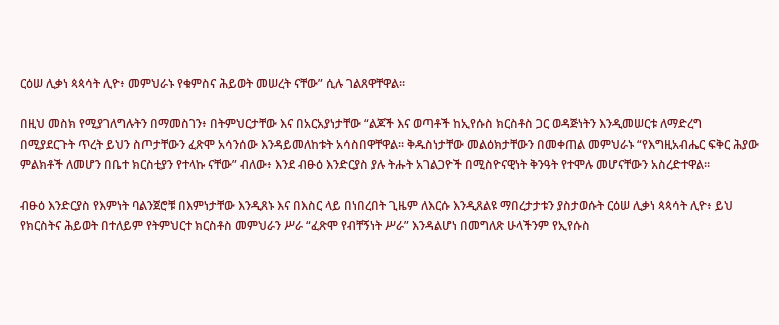ርዕሠ ሊቃነ ጳጳሳት ሊዮ፥ መምህራኑ የቁምስና ሕይወት መሠረት ናቸው” ሲሉ ገልጸዋቸዋል።

በዚህ መስክ የሚያገለግሉትን በማመስገን፥ በትምህርታቸው እና በአርአያነታቸው “ልጆች እና ወጣቶች ከኢየሱስ ክርስቶስ ጋር ወዳጅነትን እንዲመሠርቱ ለማድረግ በሚያደርጉት ጥረት ይህን ስጦታቸውን ፈጽሞ አሳንሰው እንዳይመለከቱት አሳስበዋቸዋል። ቅዱስነታቸው መልዕክታቸውን በመቀጠል መምህራኑ “የእግዚአብሔር ፍቅር ሕያው ምልክቶች ለመሆን በቤተ ክርስቲያን የተላኩ ናቸው” ብለው፥ እንደ ብፁዕ እንድርያስ ያሉ ትሑት አገልጋዮች በሚስዮናዊነት ቅንዓት የተሞሉ መሆናቸውን አስረድተዋል።

ብፁዕ እንድርያስ የእምነት ባልንጀሮቹ በእምነታቸው እንዲጸኑ እና በእስር ላይ በነበረበት ጊዜም ለእርሱ እንዲጸልዩ ማበረታታቱን ያስታወሱት ርዕሠ ሊቃነ ጳጳሳት ሊዮ፥ ይህ የክርስትና ሕይወት በተለይም የትምህርተ ክርስቶስ መምህራን ሥራ “ፈጽሞ የብቸኝነት ሥራ” እንዳልሆነ በመግለጽ ሁላችንም የኢየሱስ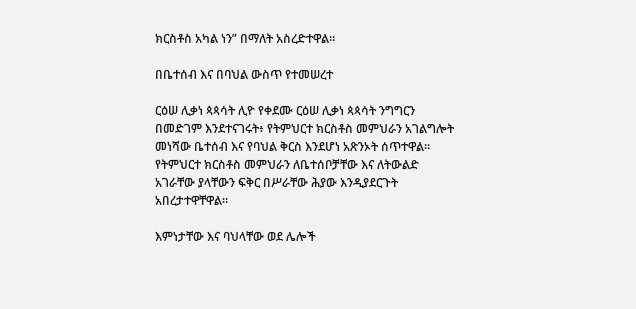ክርስቶስ አካል ነን” በማለት አስረድተዋል።

በቤተሰብ እና በባህል ውስጥ የተመሠረተ

ርዕሠ ሊቃነ ጳጳሳት ሊዮ የቀደሙ ርዕሠ ሊቃነ ጳጳሳት ንግግርን በመድገም እንደተናገሩት፥ የትምህርተ ክርስቶስ መምህራን አገልግሎት መነሻው ቤተሰብ እና የባህል ቅርስ እንደሆነ አጽንኦት ሰጥተዋል። የትምህርተ ክርስቶስ መምህራን ለቤተሰቦቻቸው እና ለትውልድ አገራቸው ያላቸውን ፍቅር በሥራቸው ሕያው እንዲያደርጉት አበረታተዋቸዋል።

እምነታቸው እና ባህላቸው ወደ ሌሎች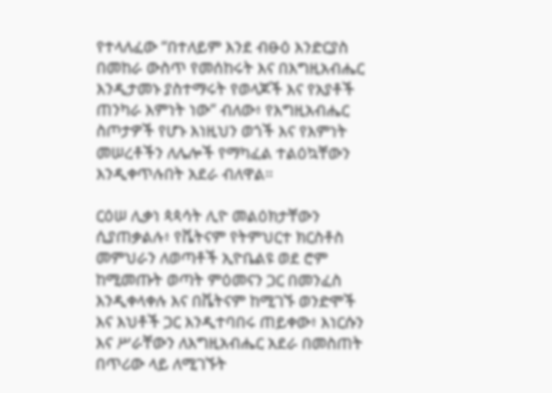የተላለፈው “በተለይም እንደ ብፁዕ እንድርያስ በመከራ ውስጥ የመሰከሩት እና በእግዚአብሔር እንዲታመኑ ያስተማሩት የወላጆች እና የአያቶች ጠንካራ እምነት ነው” ብለው፥ የእግዚአብሔር ስጦታዎች የሆኑ እነዚህን ወጎች እና የእምነት መሠረቶችን ለሌሎች የማካፈል ተልዕኳቸውን እንዲቀጥሉበት አደራ ብለዋል።

ርዕሠ ሊቃነ ጳጳሳት ሊዮ መልዕክታቸውን ሲያጠቃልሉ፥ የቬትናም የትምህርተ ክርስቶስ መምህራን ለወጣቶች ኢዮቤልዩ ወደ ሮም ከሚመጡት ወጣት ምዕመናን ጋር በመንፈስ እንዲቀላቀሉ እና በቬትናም ከሚገኙ ወንድሞች እና እህቶች ጋር እንዲተባበሩ ጠይቀው፥ እነርሱን እና ሥራቸውን ለእግዚአብሔር አደራ በመስጠት በጥሪው ላይ ለሚገኙት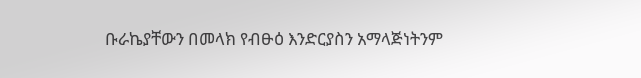ቡራኬያቸውን በመላክ የብፁዕ እንድርያስን አማላጅነትንም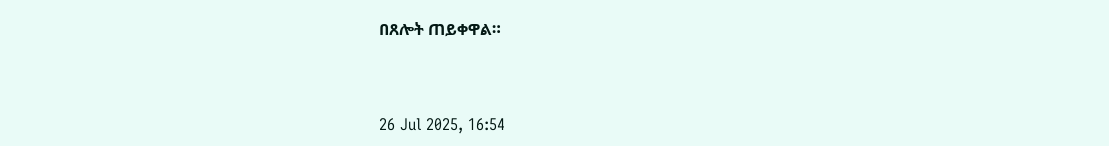በጸሎት ጠይቀዋል።



26 Jul 2025, 16:54